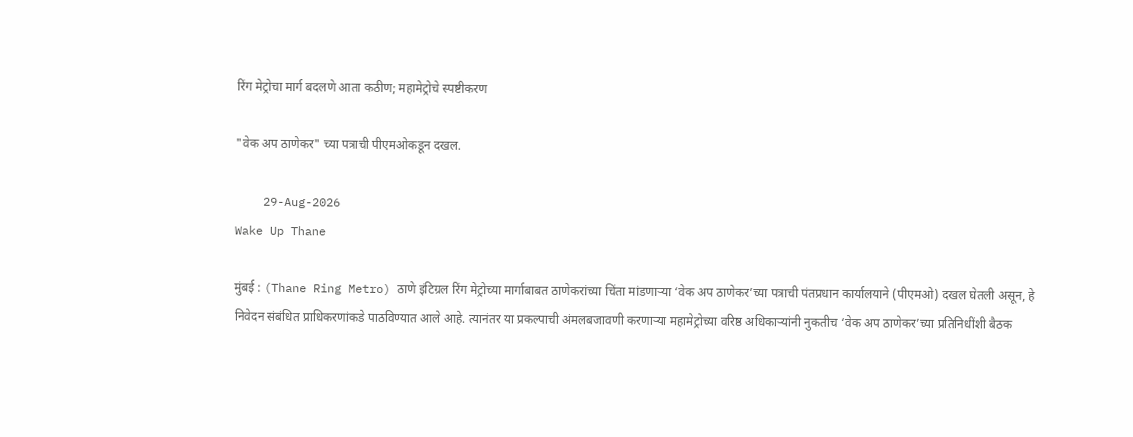रिंग मेट्रोचा मार्ग बदलणे आता कठीण; महामेट्रोचे स्पष्टीकरण

"वेक अप ठाणेकर" च्या पत्राची पीएमओकडून दखल.

    29-Aug-2026
Wake Up Thane

मुंबई : (Thane Ring Metro) ठाणे इंटिग्रल रिंग मेट्रोच्या मार्गाबाबत ठाणेकरांच्या चिंता मांडणाऱ्या ‘वेक अप ठाणेकर’च्या पत्राची पंतप्रधान कार्यालयाने (पीएमओ) दखल घेतली असून, हे निवेदन संबंधित प्राधिकरणांकडे पाठविण्यात आले आहे. त्यानंतर या प्रकल्पाची अंमलबजावणी करणाऱ्या महामेट्रोच्या वरिष्ठ अधिकाऱ्यांनी नुकतीच ‘वेक अप ठाणेकर’च्या प्रतिनिधींशी बैठक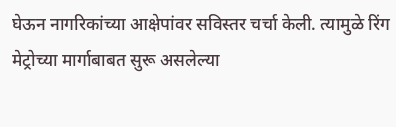घेऊन नागरिकांच्या आक्षेपांवर सविस्तर चर्चा केली. त्यामुळे रिंग मेट्रोच्या मार्गाबाबत सुरू असलेल्या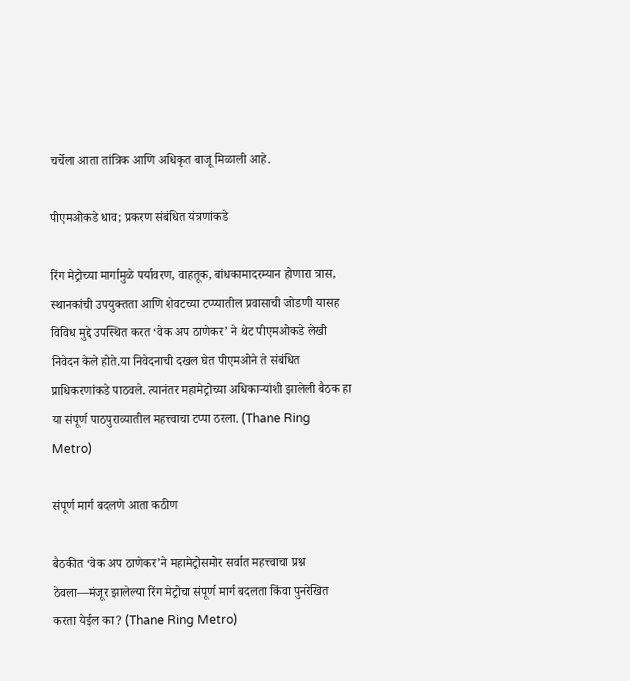चर्चेला आता तांत्रिक आणि अधिकृत बाजू मिळाली आहे.

पीएमओकडे धाव; प्रकरण संबंधित यंत्रणांकडे

रिंग मेट्रोच्या मार्गामुळे पर्यावरण, वाहतूक, बांधकामादरम्यान होणारा त्रास, स्थानकांची उपयुक्तता आणि शेवटच्या टप्प्यातील प्रवासाची जोडणी यासह विविध मुद्दे उपस्थित करत ‘वेक अप ठाणेकर’ ने थेट पीएमओकडे लेखी निवेदन केले होते.या निवेदनाची दखल घेत पीएमओने ते संबंधित प्राधिकरणांकडे पाठवले. त्यानंतर महामेट्रोच्या अधिकाऱ्यांशी झालेली बैठक हा या संपूर्ण पाठपुराव्यातील महत्त्वाचा टप्पा ठरला. (Thane Ring Metro)

संपूर्ण मार्ग बदलणे आता कठीण

बैठकीत ‘वेक अप ठाणेकर’ने महामेट्रोसमोर सर्वात महत्त्वाचा प्रश्न ठेवला—मंजूर झालेल्या रिंग मेट्रोचा संपूर्ण मार्ग बदलता किंवा पुनरेखित करता येईल का? (Thane Ring Metro)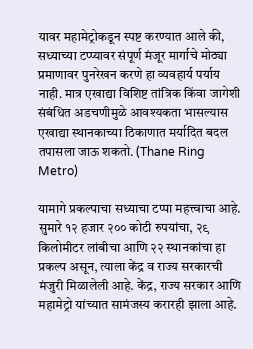यावर महामेट्रोकडून स्पष्ट करण्यात आले की, सध्याच्या टप्प्यावर संपूर्ण मंजूर मार्गाचे मोठ्या प्रमाणावर पुनरेखन करणे हा व्यवहार्य पर्याय नाही. मात्र एखाद्या विशिष्ट तांत्रिक किंवा जागेशी संबंधित अडचणीमुळे आवश्यकता भासल्यास एखाद्या स्थानकाच्या ठिकाणात मर्यादित बदल तपासला जाऊ शकतो. (Thane Ring Metro)

यामागे प्रकल्पाचा सध्याचा टप्पा महत्त्वाचा आहे. सुमारे १२ हजार २०० कोटी रुपयांचा, २९ किलोमीटर लांबीचा आणि २२ स्थानकांचा हा प्रकल्प असून, त्याला केंद्र व राज्य सरकारची मंजुरी मिळालेली आहे. केंद्र, राज्य सरकार आणि महामेट्रो यांच्यात सामंजस्य करारही झाला आहे.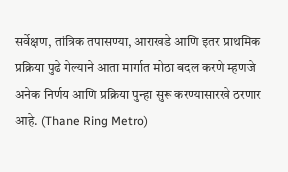सर्वेक्षण, तांत्रिक तपासण्या, आराखडे आणि इतर प्राथमिक प्रक्रिया पुढे गेल्याने आता मार्गात मोठा बदल करणे म्हणजे अनेक निर्णय आणि प्रक्रिया पुन्हा सुरू करण्यासारखे ठरणार आहे. (Thane Ring Metro)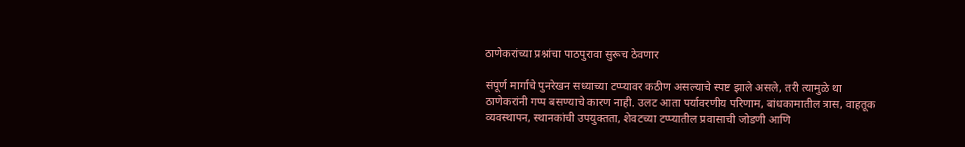ठाणेकरांच्या प्रश्नांचा पाठपुरावा सुरूच ठेवणार

संपूर्ण मार्गाचे पुनरेखन सध्याच्या टप्प्यावर कठीण असल्याचे स्पष्ट झाले असले, तरी त्यामुळे था ठाणेकरांनी गप्प बसण्याचे कारण नाही. उलट आता पर्यावरणीय परिणाम, बांधकामातील त्रास, वाहतूक व्यवस्थापन, स्थानकांची उपयुक्तता, शेवटच्या टप्प्यातील प्रवासाची जोडणी आणि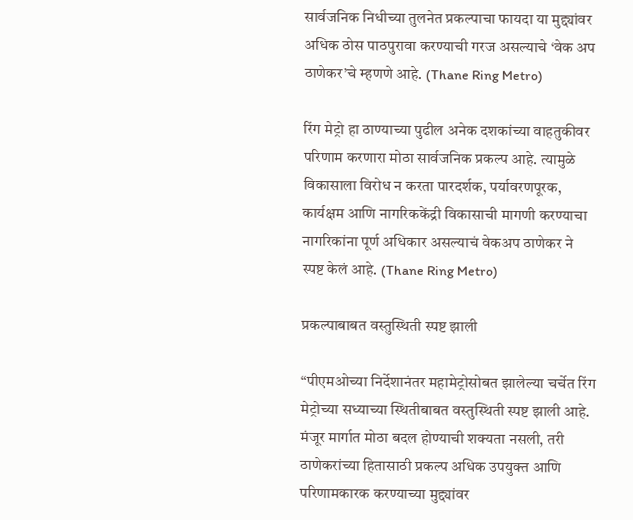सार्वजनिक निधीच्या तुलनेत प्रकल्पाचा फायदा या मुद्द्यांवर अधिक ठोस पाठपुरावा करण्याची गरज असल्याचे ‘वेक अप ठाणेकर’चे म्हणणे आहे. (Thane Ring Metro)

रिंग मेट्रो हा ठाण्याच्या पुढील अनेक दशकांच्या वाहतुकीवर परिणाम करणारा मोठा सार्वजनिक प्रकल्प आहे. त्यामुळे विकासाला विरोध न करता पारदर्शक, पर्यावरणपूरक, कार्यक्षम आणि नागरिककेंद्री विकासाची मागणी करण्याचा नागरिकांना पूर्ण अधिकार असल्याचं वेकअप ठाणेकर ने स्पष्ट केलं आहे. (Thane Ring Metro)

प्रकल्पाबाबत वस्तुस्थिती स्पष्ट झाली

“पीएमओच्या निर्देशानंतर महामेट्रोसोबत झालेल्या चर्चेत रिंग मेट्रोच्या सध्याच्या स्थितीबाबत वस्तुस्थिती स्पष्ट झाली आहे. मंजूर मार्गात मोठा बदल होण्याची शक्यता नसली, तरी ठाणेकरांच्या हितासाठी प्रकल्प अधिक उपयुक्त आणि परिणामकारक करण्याच्या मुद्द्यांवर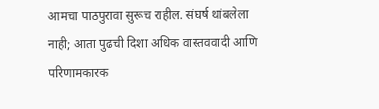आमचा पाठपुरावा सुरूच राहील. संघर्ष थांबलेला नाही; आता पुढची दिशा अधिक वास्तववादी आणि परिणामकारक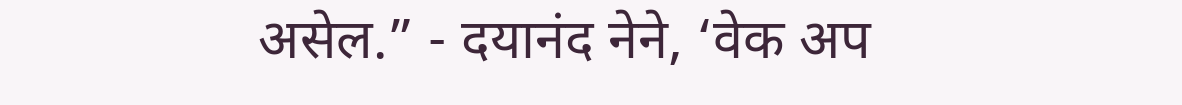असेल.” - दयानंद नेने, ‘वेक अप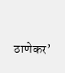ठाणेकर’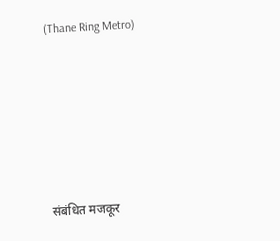(Thane Ring Metro)






संबंधित मजकूर